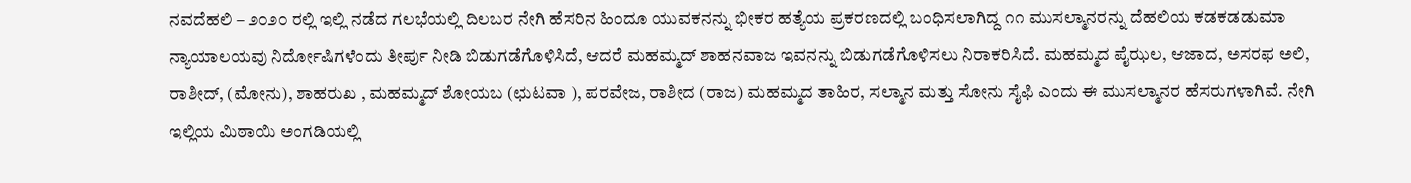ನವದೆಹಲಿ – ೨೦೨೦ ರಲ್ಲಿ ಇಲ್ಲಿ ನಡೆದ ಗಲಭೆಯಲ್ಲಿ ದಿಲಬರ ನೇಗಿ ಹೆಸರಿನ ಹಿಂದೂ ಯುವಕನನ್ನು ಭೀಕರ ಹತ್ಯೆಯ ಪ್ರಕರಣದಲ್ಲಿ ಬಂಧಿಸಲಾಗಿದ್ದ ೧೧ ಮುಸಲ್ಮಾನರನ್ನು ದೆಹಲಿಯ ಕಡಕಡಡುಮಾ ನ್ಯಾಯಾಲಯವು ನಿರ್ದೋಷಿಗಳೆಂದು ತೀರ್ಪು ನೀಡಿ ಬಿಡುಗಡೆಗೊಳಿಸಿದೆ, ಆದರೆ ಮಹಮ್ಮದ್ ಶಾಹನವಾಜ ಇವನನ್ನು ಬಿಡುಗಡೆಗೊಳಿಸಲು ನಿರಾಕರಿಸಿದೆ. ಮಹಮ್ಮದ ಪೈಝಲ, ಆಜಾದ, ಅಸರಫ ಅಲಿ, ರಾಶೀದ್, (ಮೋನು), ಶಾಹರುಖ , ಮಹಮ್ಮದ್ ಶೋಯಬ (ಛುಟವಾ ), ಪರವೇಜ, ರಾಶೀದ (ರಾಜ) ಮಹಮ್ಮದ ತಾಹಿರ, ಸಲ್ಮಾನ ಮತ್ತು ಸೋನು ಸೈಫಿ ಎಂದು ಈ ಮುಸಲ್ಮಾನರ ಹೆಸರುಗಳಾಗಿವೆ. ನೇಗಿ ಇಲ್ಲಿಯ ಮಿಠಾಯಿ ಅಂಗಡಿಯಲ್ಲಿ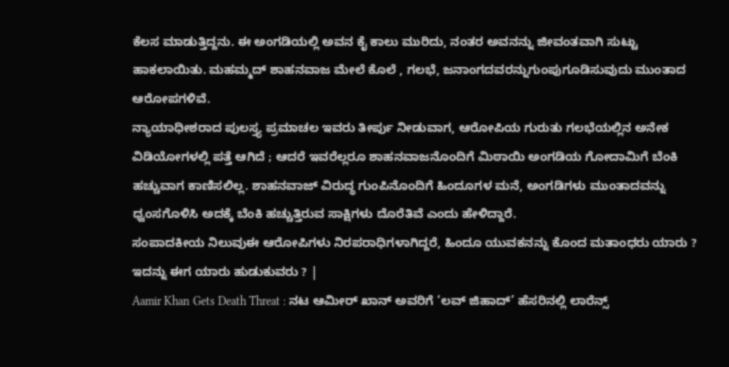ಕೆಲಸ ಮಾಡುತ್ತಿದ್ದನು. ಈ ಅಂಗಡಿಯಲ್ಲಿ ಅವನ ಕೈ ಕಾಲು ಮುರಿದು, ನಂತರ ಅವನನ್ನು ಜೀವಂತವಾಗಿ ಸುಟ್ಟು ಹಾಕಲಾಯಿತು. ಮಹಮ್ಮದ್ ಶಾಹನವಾಜ ಮೇಲೆ ಕೊಲೆ , ಗಲಭೆ, ಜನಾಂಗದವರನ್ನುಗುಂಪುಗೂಡಿಸುವುದು ಮುಂತಾದ ಆರೋಪಗಳಿವೆ.
ನ್ಯಾಯಾಧೀಶರಾದ ಪುಲಸ್ತ್ಯ ಪ್ರಮಾಚಲ ಇವರು ತೀರ್ಪು ನೀಡುವಾಗ, ಆರೋಪಿಯ ಗುರುತು ಗಲಭೆಯಲ್ಲಿನ ಅನೇಕ ವಿಡಿಯೋಗಳಲ್ಲಿ ಪತ್ತೆ ಆಗಿದೆ ; ಆದರೆ ಇವರೆಲ್ಲರೂ ಶಾಹನವಾಜನೊಂದಿಗೆ ಮಿಠಾಯಿ ಅಂಗಡಿಯ ಗೋದಾಮಿಗೆ ಬೆಂಕಿ ಹಚ್ಚುವಾಗ ಕಾಣಿಸಲಿಲ್ಲ. ಶಾಹನವಾಜ್ ವಿರುದ್ಧ ಗುಂಪಿನೊಂದಿಗೆ ಹಿಂದೂಗಳ ಮನೆ, ಅಂಗಡಿಗಳು ಮುಂತಾದವನ್ನು ಧ್ವಂಸಗೊಳಿಸಿ ಅದಕ್ಕೆ ಬೆಂಕಿ ಹಚ್ಚುತ್ತಿರುವ ಸಾಕ್ಷಿಗಳು ದೊರೆತಿವೆ ಎಂದು ಹೇಳಿದ್ದಾರೆ.
ಸಂಪಾದಕೀಯ ನಿಲುವುಈ ಆರೋಪಿಗಳು ನಿರಪರಾಧಿಗಳಾಗಿದ್ದರೆ, ಹಿಂದೂ ಯುವಕನನ್ನು ಕೊಂದ ಮತಾಂಧರು ಯಾರು ? ಇದನ್ನು ಈಗ ಯಾರು ಹುಡುಕುವರು ? |
Aamir Khan Gets Death Threat : ನಟ ಆಮೀರ್ ಖಾನ್ ಅವರಿಗೆ ‘ಲವ್ ಜಿಹಾದ್’ ಹೆಸರಿನಲ್ಲಿ ಲಾರೆನ್ಸ್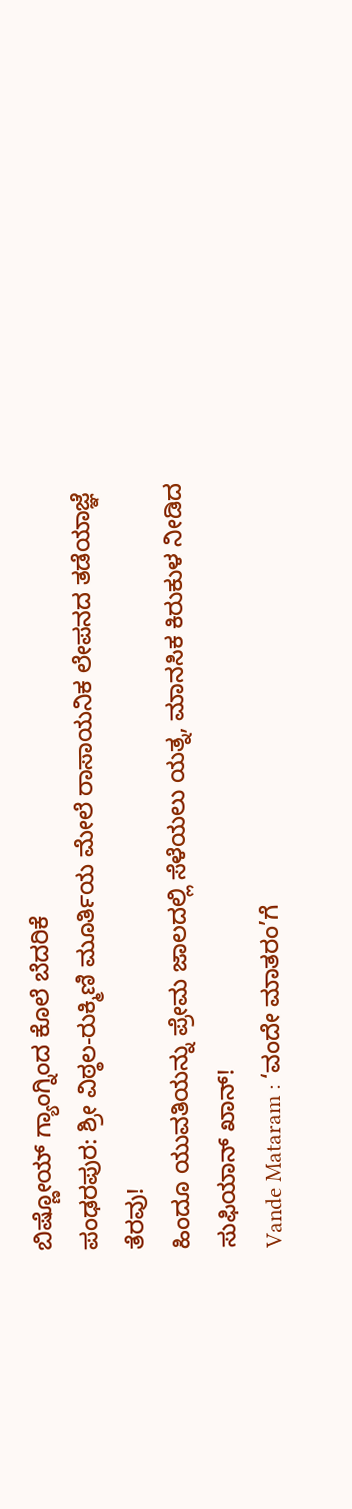ಬಿಷ್ಣೋಯ್ ಗ್ಯಾಂಗ್ನಿಂದ ಕೊಲೆ ಬೆದರಿಕೆ
ಪಂಢರಪುರ: ಶ್ರೀ ವಿಠ್ಠಲ-ರುಕ್ಮಿಣಿ ಮೂರ್ತಿಯ ಮೇಲೆ ರಾಸಾಯನಿಕ ಲೇಪನದ ತಡೆಯಾಜ್ಞೆ ತೆರವು!
ಹಿಂದೂ ಯುವತಿಯನ್ನು ಪ್ರೇಮ ಜಾಲದಲ್ಲಿ ಸೆಳೆಯಲು ಯತ್ನ, ಮಾನಸಿಕ ಕಿರುಕುಳ ನೀಡಿದ ಸುಫಿಯಾನ್ ಖಾನ್!
Vande Mataram : ‘ವಂದೇ ಮಾತರಂ’ಗೆ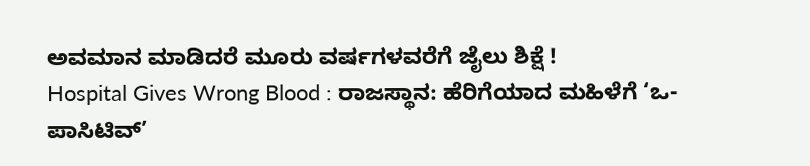ಅವಮಾನ ಮಾಡಿದರೆ ಮೂರು ವರ್ಷಗಳವರೆಗೆ ಜೈಲು ಶಿಕ್ಷೆ !
Hospital Gives Wrong Blood : ರಾಜಸ್ಥಾನ: ಹೆರಿಗೆಯಾದ ಮಹಿಳೆಗೆ ‘ಒ-ಪಾಸಿಟಿವ್’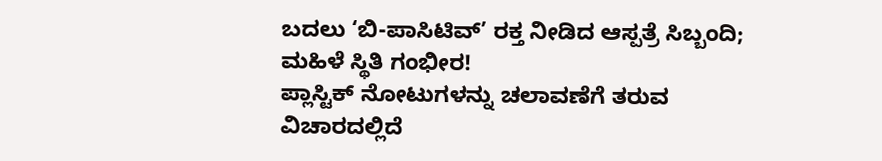ಬದಲು ‘ಬಿ-ಪಾಸಿಟಿವ್’ ರಕ್ತ ನೀಡಿದ ಆಸ್ಪತ್ರೆ ಸಿಬ್ಬಂದಿ; ಮಹಿಳೆ ಸ್ಥಿತಿ ಗಂಭೀರ!
ಪ್ಲಾಸ್ಟಿಕ್ ನೋಟುಗಳನ್ನು ಚಲಾವಣೆಗೆ ತರುವ ವಿಚಾರದಲ್ಲಿದೆ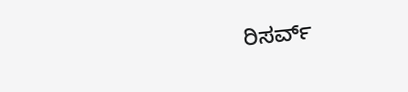ರಿಸರ್ವ್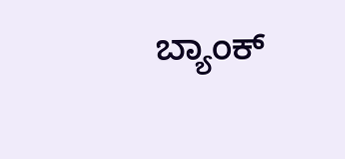ಬ್ಯಾಂಕ್